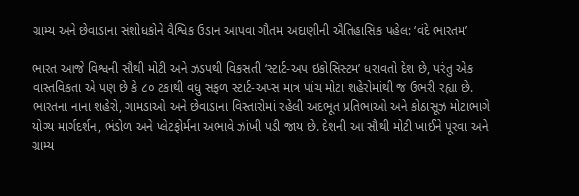ગ્રામ્ય અને છેવાડાના સંશોધકોને વૈશ્વિક ઉડાન આપવા ગૌતમ અદાણીની ઐતિહાસિક પહેલ: ‘વંદે ભારતમ’

ભારત આજે વિશ્વની સૌથી મોટી અને ઝડપથી વિકસતી ‘સ્ટાર્ટ-અપ ઇકોસિસ્ટમ’ ધરાવતો દેશ છે, પરંતુ એક વાસ્તવિકતા એ પણ છે કે ૮૦ ટકાથી વધુ સફળ સ્ટાર્ટ-અપ્સ માત્ર પાંચ મોટા શહેરોમાંથી જ ઉભરી રહ્યા છે. ભારતના નાના શહેરો, ગામડાઓ અને છેવાડાના વિસ્તારોમાં રહેલી અદભૂત પ્રતિભાઓ અને કોઠાસૂઝ મોટાભાગે યોગ્ય માર્ગદર્શન, ભંડોળ અને પ્લેટફોર્મના અભાવે ઝાંખી પડી જાય છે. દેશની આ સૌથી મોટી ખાઈને પૂરવા અને ગ્રામ્ય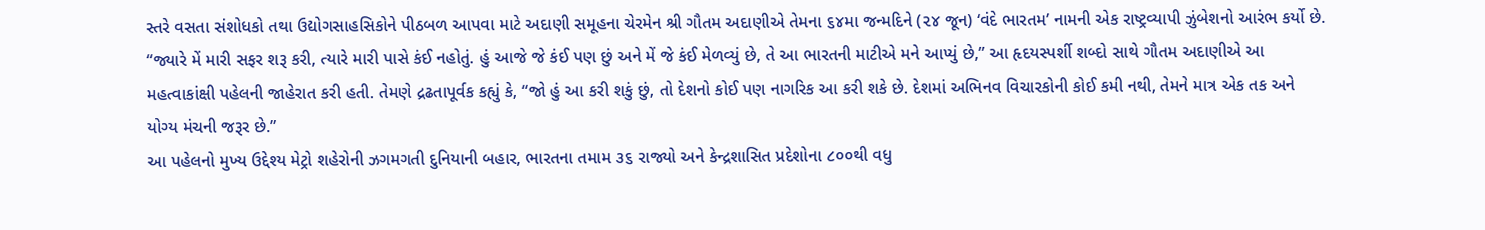સ્તરે વસતા સંશોધકો તથા ઉદ્યોગસાહસિકોને પીઠબળ આપવા માટે અદાણી સમૂહના ચેરમેન શ્રી ગૌતમ અદાણીએ તેમના ૬૪મા જન્મદિને (૨૪ જૂન) ‘વંદે ભારતમ’ નામની એક રાષ્ટ્રવ્યાપી ઝુંબેશનો આરંભ કર્યો છે.
“જ્યારે મેં મારી સફર શરૂ કરી, ત્યારે મારી પાસે કંઈ નહોતું. હું આજે જે કંઈ પણ છું અને મેં જે કંઈ મેળવ્યું છે, તે આ ભારતની માટીએ મને આપ્યું છે,” આ હૃદયસ્પર્શી શબ્દો સાથે ગૌતમ અદાણીએ આ મહત્વાકાંક્ષી પહેલની જાહેરાત કરી હતી. તેમણે દ્રઢતાપૂર્વક કહ્યું કે, “જો હું આ કરી શકું છું, તો દેશનો કોઈ પણ નાગરિક આ કરી શકે છે. દેશમાં અભિનવ વિચારકોની કોઈ કમી નથી, તેમને માત્ર એક તક અને યોગ્ય મંચની જરૂર છે.”
આ પહેલનો મુખ્ય ઉદ્દેશ્ય મેટ્રો શહેરોની ઝગમગતી દુનિયાની બહાર, ભારતના તમામ ૩૬ રાજ્યો અને કેન્દ્રશાસિત પ્રદેશોના ૮૦૦થી વધુ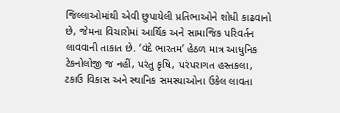જિલ્લાઓમાંથી એવી છુપાયેલી પ્રતિભાઓને શોધી કાઢવાનો છે, જેમના વિચારોમાં આર્થિક અને સામાજિક પરિવર્તન લાવવાની તાકાત છે. ‘વંદે ભારતમ’ હેઠળ માત્ર આધુનિક ટેકનોલોજી જ નહીં, પરંતુ કૃષિ, પરંપરાગત હસ્તકલા, ટકાઉ વિકાસ અને સ્થાનિક સમસ્યાઓના ઉકેલ લાવતા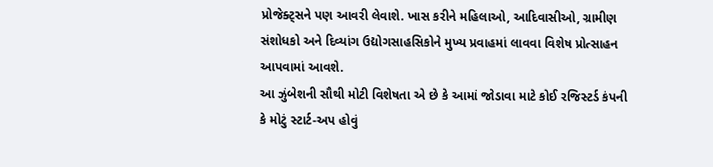પ્રોજેક્ટ્સને પણ આવરી લેવાશે. ખાસ કરીને મહિલાઓ, આદિવાસીઓ, ગ્રામીણ સંશોધકો અને દિવ્યાંગ ઉદ્યોગસાહસિકોને મુખ્ય પ્રવાહમાં લાવવા વિશેષ પ્રોત્સાહન આપવામાં આવશે.
આ ઝુંબેશની સૌથી મોટી વિશેષતા એ છે કે આમાં જોડાવા માટે કોઈ રજિસ્ટર્ડ કંપની કે મોટું સ્ટાર્ટ-અપ હોવું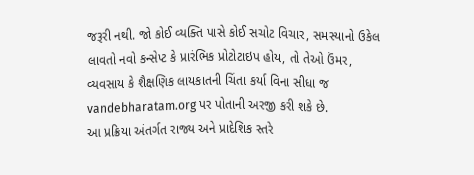જરૂરી નથી. જો કોઈ વ્યક્તિ પાસે કોઈ સચોટ વિચાર, સમસ્યાનો ઉકેલ લાવતો નવો કન્સેપ્ટ કે પ્રારંભિક પ્રોટોટાઇપ હોય, તો તેઓ ઉંમર, વ્યવસાય કે શૈક્ષણિક લાયકાતની ચિંતા કર્યા વિના સીધા જ vandebharatam.org પર પોતાની અરજી કરી શકે છે.
આ પ્રક્રિયા અંતર્ગત રાજ્ય અને પ્રાદેશિક સ્તરે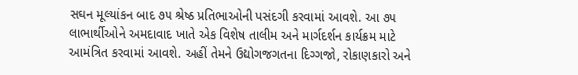સઘન મૂલ્યાંકન બાદ ૭૫ શ્રેષ્ઠ પ્રતિભાઓની પસંદગી કરવામાં આવશે. આ ૭૫ લાભાર્થીઓને અમદાવાદ ખાતે એક વિશેષ તાલીમ અને માર્ગદર્શન કાર્યક્રમ માટે આમંત્રિત કરવામાં આવશે. અહીં તેમને ઉદ્યોગજગતના દિગ્ગજો, રોકાણકારો અને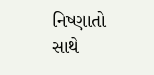નિષ્ણાતો સાથે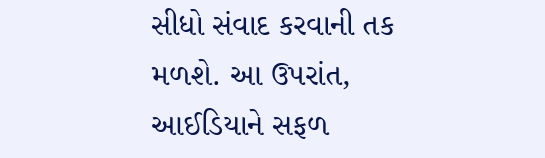સીધો સંવાદ કરવાની તક મળશે. આ ઉપરાંત, આઈડિયાને સફળ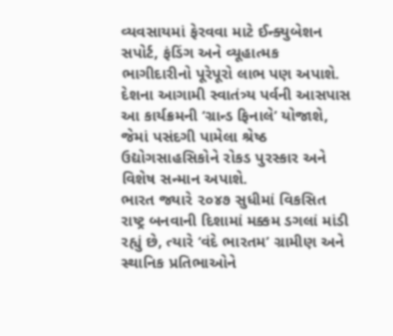વ્યવસાયમાં ફેરવવા માટે ઈન્ક્યુબેશન સપોર્ટ, ફંડિંગ અને વ્યૂહાત્મક ભાગીદારીનો પૂરેપૂરો લાભ પણ અપાશે.
દેશના આગામી સ્વાતંત્ર્ય પર્વની આસપાસ આ કાર્યક્રમની ‘ગ્રાન્ડ ફિનાલે’ યોજાશે, જેમાં પસંદગી પામેલા શ્રેષ્ઠ ઉદ્યોગસાહસિકોને રોકડ પુરસ્કાર અને વિશેષ સન્માન અપાશે.
ભારત જ્યારે ૨૦૪૭ સુધીમાં વિકસિત રાષ્ટ્ર બનવાની દિશામાં મક્કમ ડગલાં માંડી રહ્યું છે, ત્યારે ‘વંદે ભારતમ’ ગ્રામીણ અને સ્થાનિક પ્રતિભાઓને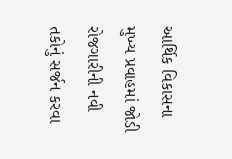આર્થિક વિકાસના મુખ્ય પ્રવાહમાં જોડી રોજગારીની નવી તકોનું સર્જન કરવા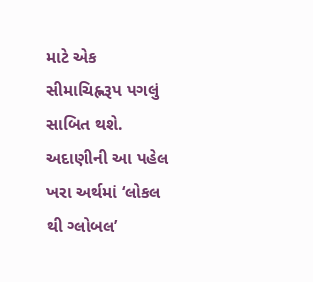માટે એક સીમાચિહ્નરૂપ પગલું સાબિત થશે. અદાણીની આ પહેલ ખરા અર્થમાં ‘લોકલ થી ગ્લોબલ’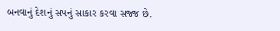બનવાનું દેશનું સપનું સાકાર કરવા સજ્જ છે.